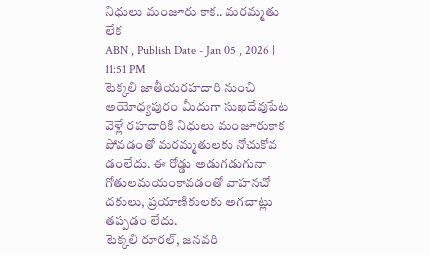నిధులు మంజూరు కాక.. మరమ్మతు లేక
ABN , Publish Date - Jan 05 , 2026 | 11:51 PM
టెక్కలి జాతీయరహదారి నుంచి అయోధ్యపురం మీదుగా సుఖదేవుపేట వెళ్లే రహదారికి నిధులు మంజూరుకాక పోవడంతో మరమ్మతులకు నోచుకోవ డంలేదు. ఈ రోడ్డు అడుగడుగునా గోతులమయంకావడంతో వాహనచో దకులు, ప్రయాణికులకు అగచాట్లు తప్పడం లేదు.
టెక్కలి రూరల్, జనవరి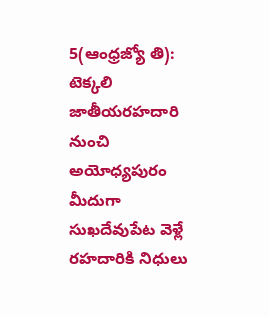5(ఆంధ్రజ్యో తి): టెక్కలి జాతీయరహదారి నుంచి అయోధ్యపురం మీదుగా సుఖదేవుపేట వెళ్లే రహదారికి నిధులు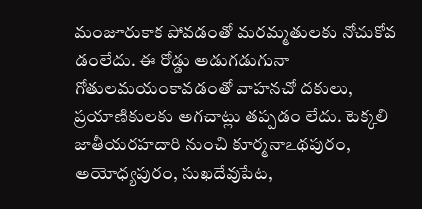మంజూరుకాక పోవడంతో మరమ్మతులకు నోచుకోవ డంలేదు. ఈ రోడ్డు అడుగడుగునా గోతులమయంకావడంతో వాహనచో దకులు, ప్రయాణికులకు అగచాట్లు తప్పడం లేదు. టెక్కలి జాతీయరహదారి నుంచి కూర్మనాఽథపురం, అయోధ్యపురం, సుఖదేవుపేట,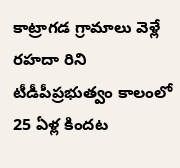కాట్రాగడ గ్రామాలు వెళ్లే రహదా రిని టీడీపీప్రభుత్వం కాలంలో 25 ఏళ్ల కిందట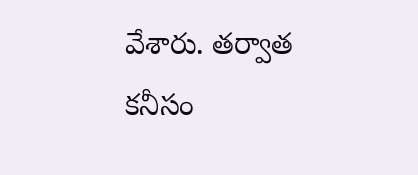వేశారు. తర్వాత కనీసం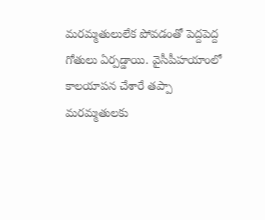మరమ్మతులులేక పోవడంతో పెద్దపెద్ద గోతులు ఏర్పడ్డాయి. వైసీపీహయాంలో కాలయాపన చేశారే తప్పా మరమ్మతులకు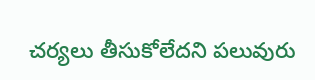చర్యలు తీసుకోలేదని పలువురు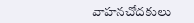వాహనచోదకులు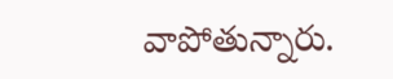వాపోతున్నారు.